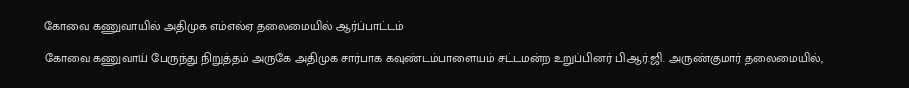கோவை கணுவாயில் அதிமுக எம்எல்ஏ தலைமையில் ஆர்ப்பாட்டம்

கோவை கணுவாய் பேருந்து நிறுத்தம் அருகே அதிமுக சார்பாக கவுண்டம்பாளையம் சட்டமன்ற உறுப்பினர் பி.ஆர்.ஜி. அருண்குமார் தலைமையில்,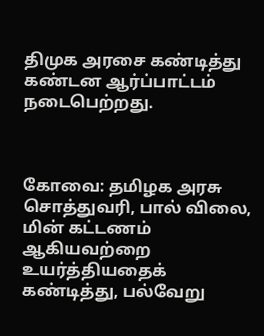திமுக அரசை கண்டித்து கண்டன ஆர்ப்பாட்டம் நடைபெற்றது.



கோவை: தமிழக அரசு சொத்துவரி, பால் விலை, மின் கட்டணம் ஆகியவற்றை உயர்த்தியதைக் கண்டித்து, பல்வேறு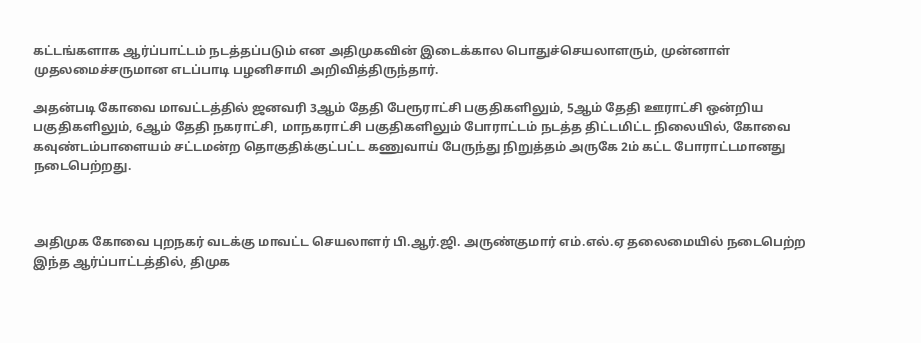கட்டங்களாக ஆர்ப்பாட்டம் நடத்தப்படும் என அதிமுகவின் இடைக்கால பொதுச்செயலாளரும், முன்னாள் முதலமைச்சருமான எடப்பாடி பழனிசாமி அறிவித்திருந்தார்.

அதன்படி கோவை மாவட்டத்தில் ஜனவரி 3ஆம் தேதி பேரூராட்சி பகுதிகளிலும், 5ஆம் தேதி ஊராட்சி ஒன்றிய பகுதிகளிலும், 6ஆம் தேதி நகராட்சி, மாநகராட்சி பகுதிகளிலும் போராட்டம் நடத்த திட்டமிட்ட நிலையில், கோவை கவுண்டம்பாளையம் சட்டமன்ற தொகுதிக்குட்பட்ட கணுவாய் பேருந்து நிறுத்தம் அருகே 2ம் கட்ட போராட்டமானது நடைபெற்றது.



அதிமுக கோவை புறநகர் வடக்கு மாவட்ட செயலாளர் பி.ஆர்.ஜி. அருண்குமார் எம்.எல்.ஏ தலைமையில் நடைபெற்ற இந்த ஆர்ப்பாட்டத்தில், திமுக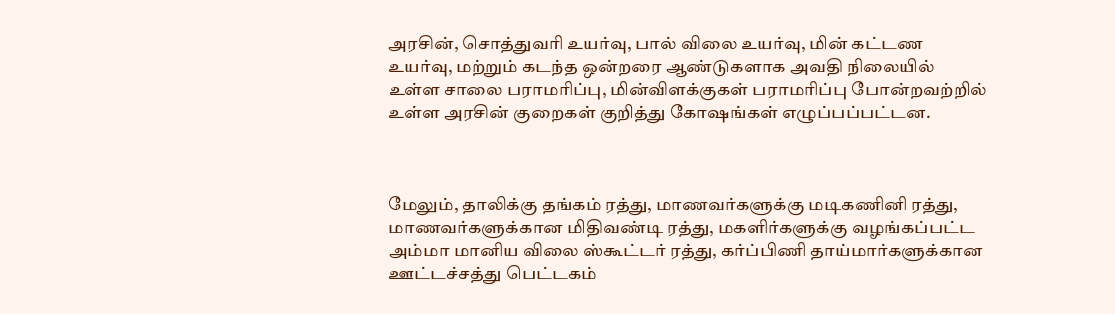அரசின், சொத்துவரி உயர்வு, பால் விலை உயர்வு, மின் கட்டண உயர்வு, மற்றும் கடந்த ஒன்றரை ஆண்டுகளாக அவதி நிலையில் உள்ள சாலை பராமரிப்பு, மின்விளக்குகள் பராமரிப்பு போன்றவற்றில் உள்ள அரசின் குறைகள் குறித்து கோஷங்கள் எழுப்பப்பட்டன.



மேலும், தாலிக்கு தங்கம் ரத்து, மாணவர்களுக்கு மடிகணினி ரத்து, மாணவர்களுக்கான மிதிவண்டி ரத்து, மகளிர்களுக்கு வழங்கப்பட்ட அம்மா மானிய விலை ஸ்கூட்டர் ரத்து, கர்ப்பிணி தாய்மார்களுக்கான ஊட்டச்சத்து பெட்டகம்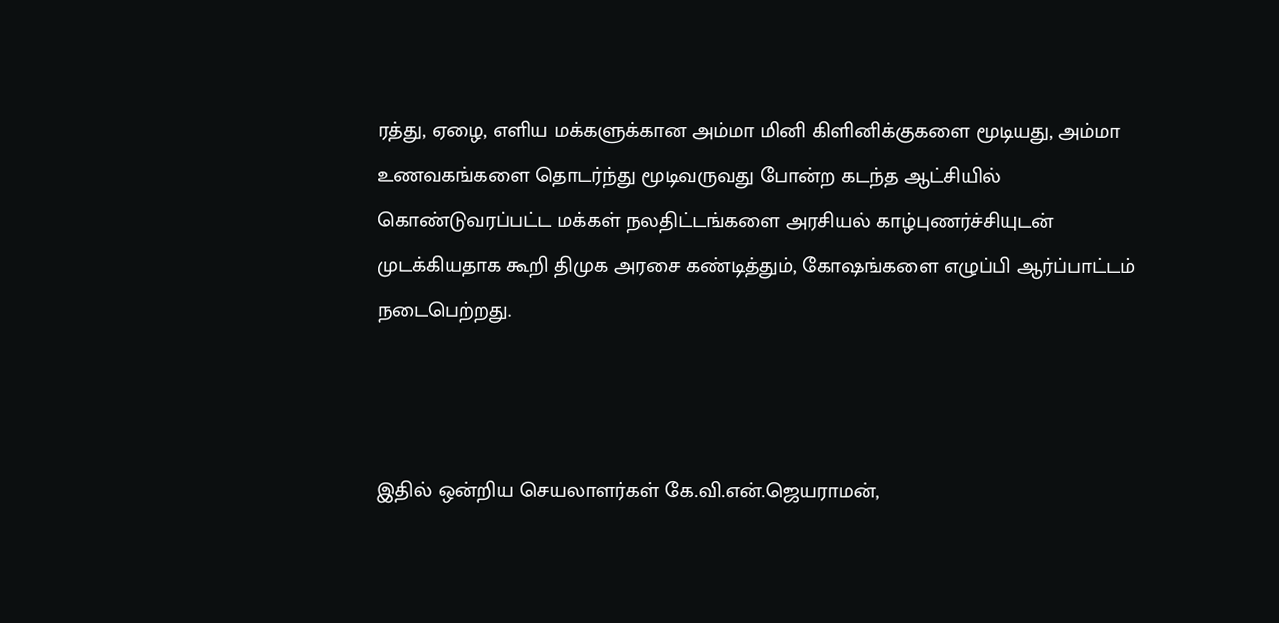ரத்து, ஏழை, எளிய மக்களுக்கான அம்மா மினி கிளினிக்குகளை மூடியது, அம்மா உணவகங்களை தொடர்ந்து மூடிவருவது போன்ற கடந்த ஆட்சியில் கொண்டுவரப்பட்ட மக்கள் நலதிட்டங்களை அரசியல் காழ்புணர்ச்சியுடன் முடக்கியதாக கூறி திமுக அரசை கண்டித்தும், கோஷங்களை எழுப்பி ஆர்ப்பாட்டம் நடைபெற்றது.



இதில் ஒன்றிய செயலாளர்கள் கே.வி.என்.ஜெயராமன்,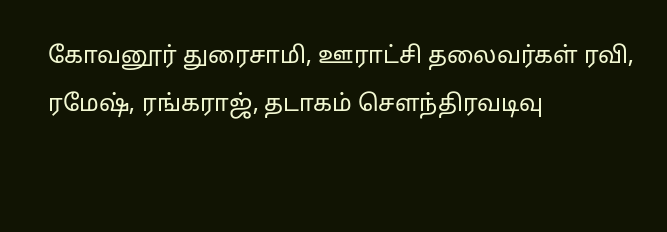கோவனூர் துரைசாமி, ஊராட்சி தலைவர்கள் ரவி, ரமேஷ், ரங்கராஜ், தடாகம் செளந்திரவடிவு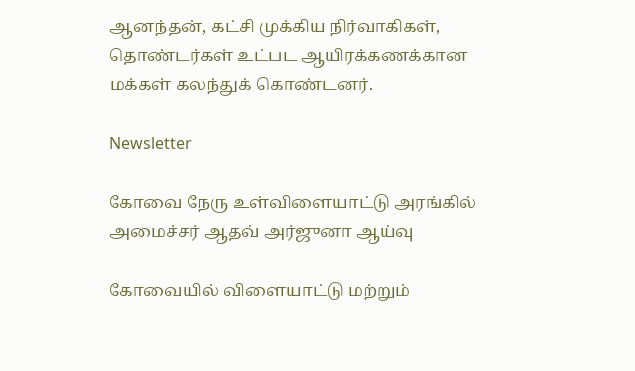ஆனந்தன், கட்சி முக்கிய நிர்வாகிகள், தொண்டர்கள் உட்பட ஆயிரக்கணக்கான மக்கள் கலந்துக் கொண்டனர்.

Newsletter

கோவை நேரு உள்விளையாட்டு அரங்கில் அமைச்சர் ஆதவ் அர்ஜுனா ஆய்வு

கோவையில் விளையாட்டு மற்றும்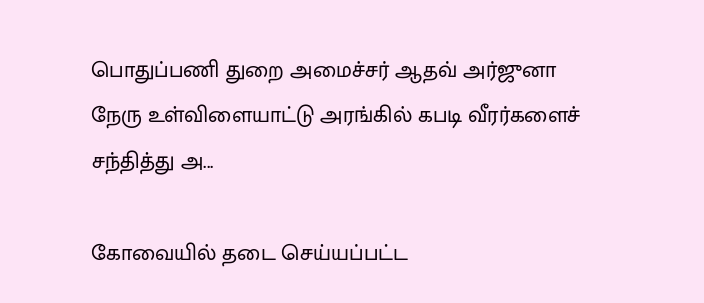பொதுப்பணி துறை அமைச்சர் ஆதவ் அர்ஜுனா நேரு உள்விளையாட்டு அரங்கில் கபடி வீரர்களைச் சந்தித்து அ...

கோவையில் தடை செய்யப்பட்ட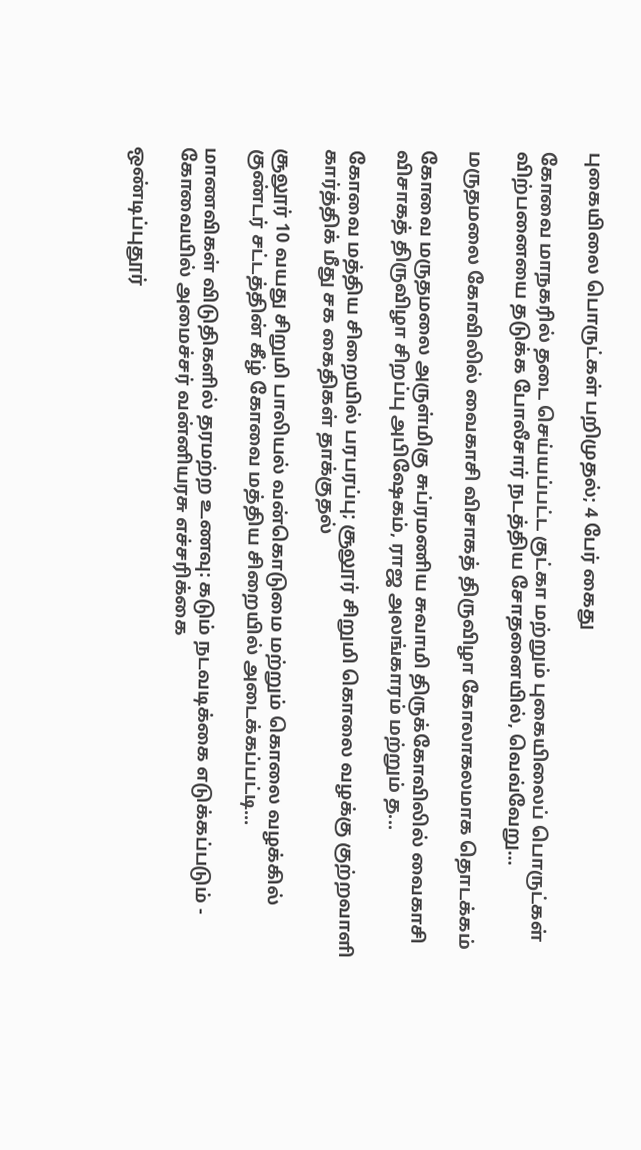புகையிலை பொருட்கள் பறிமுதல்; 4 பேர் கைது

கோவை மாநகரில் தடை செய்யப்பட்ட குட்கா மற்றும் புகையிலைப் பொருட்கள் விற்பனையை தடுக்க போலீசார் நடத்திய சோதனையில், வெவ்வேறு...

மருதமலை கோவிலில் வைகாசி விசாகத் திருவிழா கோலாகலமாக தொடக்கம்

கோவை மருதமலை அருள்மிகு சுப்ரமணிய சுவாமி திருக்கோவிலில் வைகாசி விசாகத் திருவிழா சிறப்பு அபிஷேகம், ராஜ அலங்காரம் மற்றும் த...

கோவை மத்திய சிறையில் பரபரப்பு; சூலூர் சிறுமி கொலை வழக்கு குற்றவாளி கார்த்திக் மீது சக கைதிகள் தாக்குதல்

சூலூர் 10 வயது சிறுமி பாலியல் வன்கொடுமை மற்றும் கொலை வழக்கில் குண்டர் சட்டத்தின் கீழ் கோவை மத்திய சிறையில் அடைக்கப்பட்டி...

மாணவிகள் விடுதிகளில் தரமற்ற உணவு: கடும் நடவடிக்கை எடுக்கப்படும் - கோவையில் அமைச்சர் வன்னியரசு எச்சரிக்கை

ஒண்டிப்புதூர்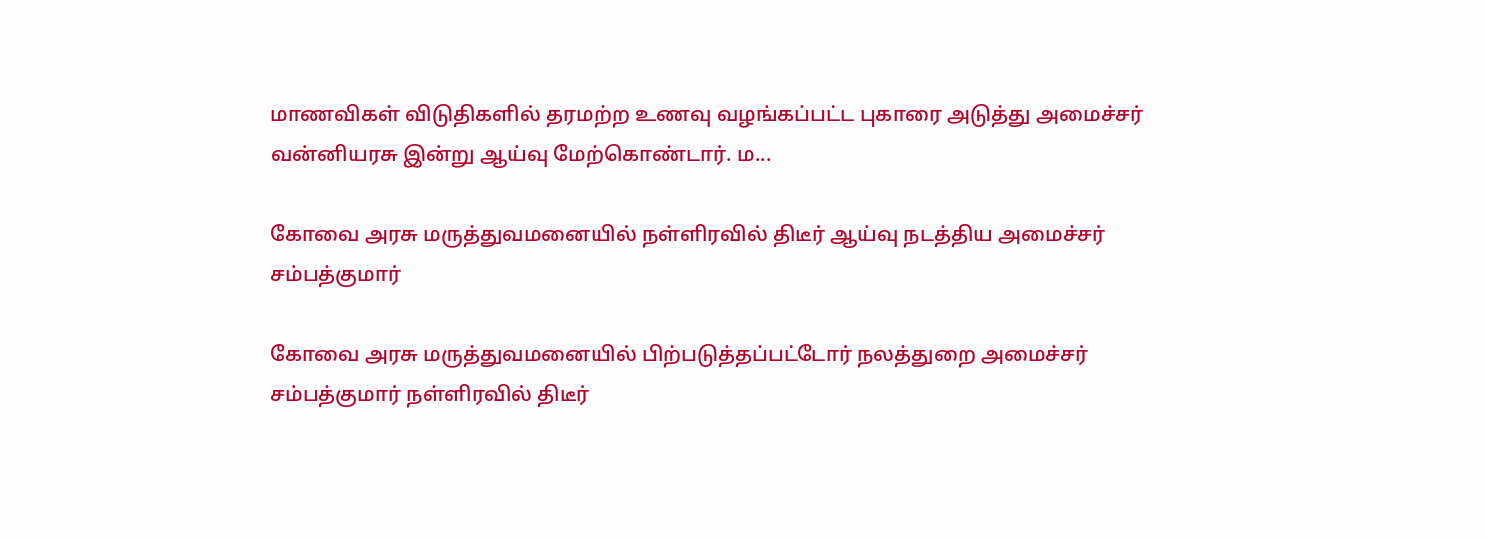மாணவிகள் விடுதிகளில் தரமற்ற உணவு வழங்கப்பட்ட புகாரை அடுத்து அமைச்சர் வன்னியரசு இன்று ஆய்வு மேற்கொண்டார். ம...

கோவை அரசு மருத்துவமனையில் நள்ளிரவில் திடீர் ஆய்வு நடத்திய அமைச்சர் சம்பத்குமார்

கோவை அரசு மருத்துவமனையில் பிற்படுத்தப்பட்டோர் நலத்துறை அமைச்சர் சம்பத்குமார் நள்ளிரவில் திடீர்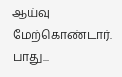ஆய்வு மேற்கொண்டார். பாது...